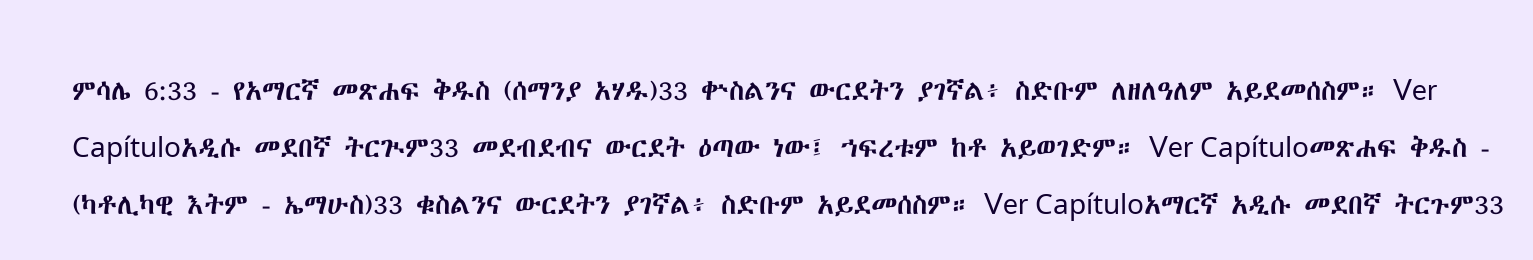ምሳሌ 6:33 - የአማርኛ መጽሐፍ ቅዱስ (ሰማንያ አሃዱ)33 ቍስልንና ውርደትን ያገኛል፥ ስድቡም ለዘለዓለም አይደመሰስም። Ver Capítuloአዲሱ መደበኛ ትርጒም33 መደብደብና ውርደት ዕጣው ነው፤ ኀፍረቱም ከቶ አይወገድም። Ver Capítuloመጽሐፍ ቅዱስ - (ካቶሊካዊ እትም - ኤማሁስ)33 ቁስልንና ውርደትን ያገኛል፥ ስድቡም አይደመሰስም። Ver Capítuloአማርኛ አዲሱ መደበኛ ትርጉም33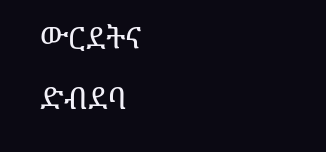ውርደትና ድብደባ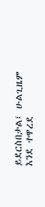ይደርስበታል፤ ሁልጊዜም እንደ ተዋረደ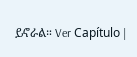ይኖራል። Ver Capítulo |